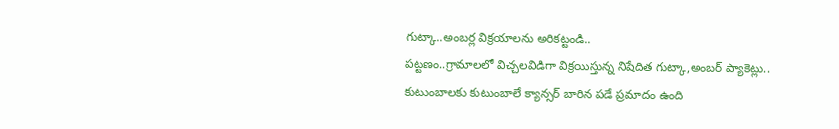గుట్కా..అంబర్ల విక్రయాలను అరికట్టండి..
పట్టణం..గ్రామాలలో విచ్చలవిడిగా విక్రయిస్తున్న నిషేదిత గుట్కా,అంబర్ ప్యాకెట్లు..
కుటుంబాలకు కుటుంబాలే క్యాన్సర్ బారిన పడే ప్రమాదం ఉంది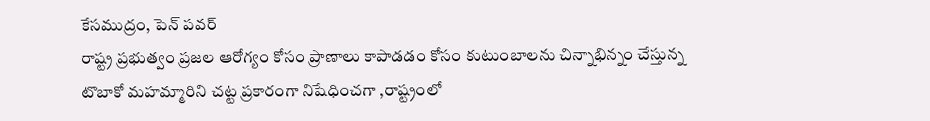కేసముద్రం, పెన్ పవర్
రాష్ట్ర ప్రభుత్వం ప్రజల ఆరోగ్యం కోసం ప్రాణాలు కాపాడడం కోసం కుటుంబాలను చిన్నాభిన్నం చేస్తున్న టొబాకో మహమ్మారిని చట్ట ప్రకారంగా నిషేధించగా ,రాష్ట్రంలో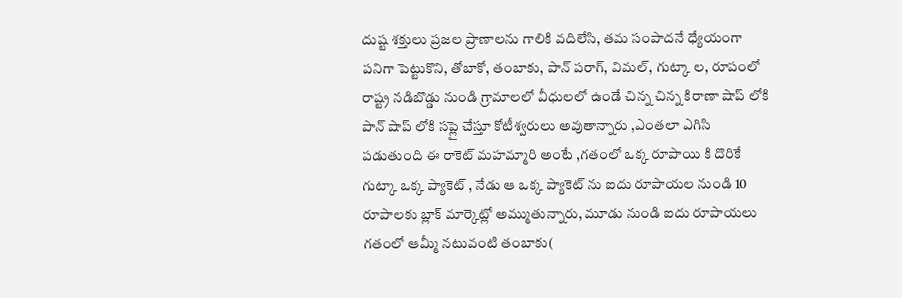దుష్ట శక్తులు ప్రజల ప్రాణాలను గాలికి వదిలేసి, తమ సంపాదనే ధ్యేయంగా పనిగా పెట్టుకొని, తోబాకో, తంబాకు, పాన్ పరాగ్, విమల్, గుట్కా ల, రూపంలో రాష్ట్ర నడిబొడ్డు నుండి గ్రామాలలో వీధులలో ఉండే చిన్న చిన్న కిరాణా షాప్ లోకి పాన్ షాప్ లోకి సప్లై చేస్తూ కోటీశ్వరులు అవుతాన్నారు ,ఎంతలా ఎగిసి పడుతుంది ఈ రాకెట్ మహమ్మారి అంటే ,గతంలో ఒక్క రూపాయి కి దొరికే గుట్కా ఒక్క ప్యాకెట్ , నేడు ఆ ఒక్క ప్యాకెట్ ను ఐదు రూపాయల నుండి 10 రూపాలకు బ్లాక్ మార్కెట్లో అమ్ముతున్నారు, మూడు నుండి ఐదు రూపాయలు గతంలో ఆమ్మీ నటువంటి తంబాకు(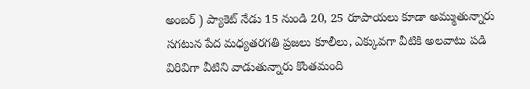అంబర్ ) ప్యాకెట్ నేడు 15 నుండి 20, 25 రూపాయలు కూడా అమ్ముతున్నారు సగటున పేద మధ్యతరగతి ప్రజలు కూలీలు, ఎక్కువగా వీటికి అలవాటు పడి విరివిగా వీటిని వాడుతున్నారు కొంతమంది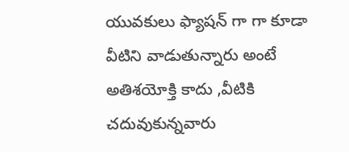యువకులు ఫ్యాషన్ గా గా కూడా వీటిని వాడుతున్నారు అంటే అతిశయోక్తి కాదు ,వీటికి చదువుకున్నవారు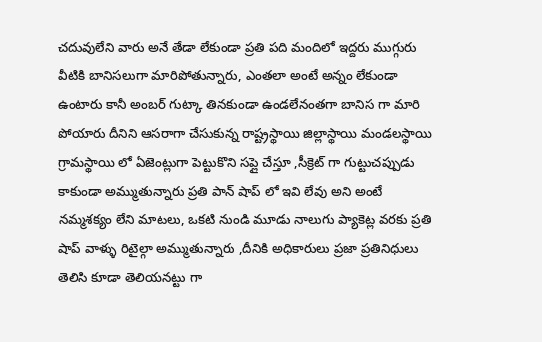చదువులేని వారు అనే తేడా లేకుండా ప్రతి పది మందిలో ఇద్దరు ముగ్గురు వీటికి బానిసలుగా మారిపోతున్నారు, ఎంతలా అంటే అన్నం లేకుండా ఉంటారు కానీ అంబర్ గుట్కా తినకుండా ఉండలేనంతగా బానిస గా మారి పోయారు దీనిని ఆసరాగా చేసుకున్న రాష్ట్రస్థాయి జిల్లాస్థాయి మండలస్థాయి గ్రామస్థాయి లో ఏజెంట్లుగా పెట్టుకొని సప్లై చేస్తూ ,సీక్రెట్ గా గుట్టుచప్పుడు కాకుండా అమ్ముతున్నారు ప్రతి పాన్ షాప్ లో ఇవి లేవు అని అంటే నమ్మశక్యం లేని మాటలు, ఒకటి నుండి మూడు నాలుగు ప్యాకెట్ల వరకు ప్రతి షాప్ వాళ్ళు రిటైల్గా అమ్ముతున్నారు ,దీనికి అధికారులు ప్రజా ప్రతినిధులు తెలిసి కూడా తెలియనట్టు గా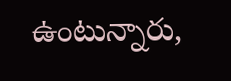ఉంటున్నారు,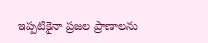ఇప్పటికైనా ప్రజల ప్రాణాలను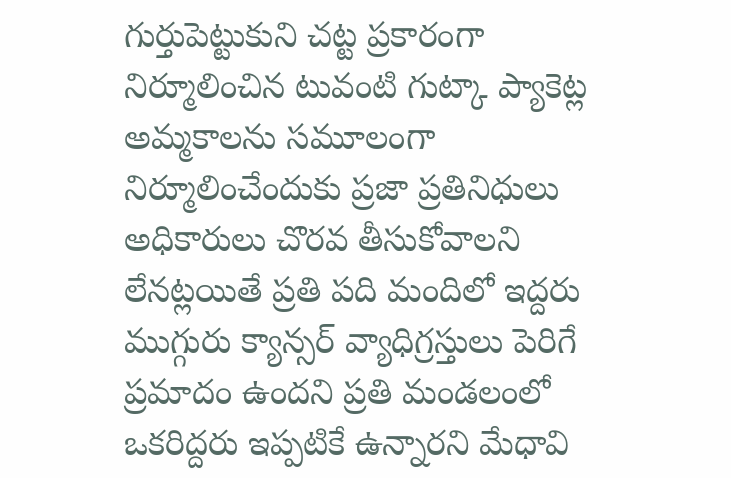గుర్తుపెట్టుకుని చట్ట ప్రకారంగా నిర్మూలించిన టువంటి గుట్కా ప్యాకెట్ల అమ్మకాలను సమూలంగా నిర్మూలించేందుకు ప్రజా ప్రతినిధులు అధికారులు చొరవ తీసుకోవాలని లేనట్లయితే ప్రతి పది మందిలో ఇద్దరు ముగ్గురు క్యాన్సర్ వ్యాధిగ్రస్తులు పెరిగే ప్రమాదం ఉందని ప్రతి మండలంలో ఒకరిద్దరు ఇప్పటికే ఉన్నారని మేధావి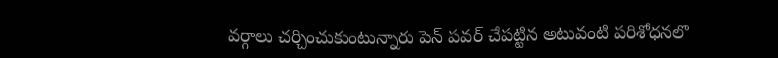వర్గాలు చర్చించుకుంటున్నారు పెన్ పవర్ చేపట్టిన అటువంటి పరిశోధనలొ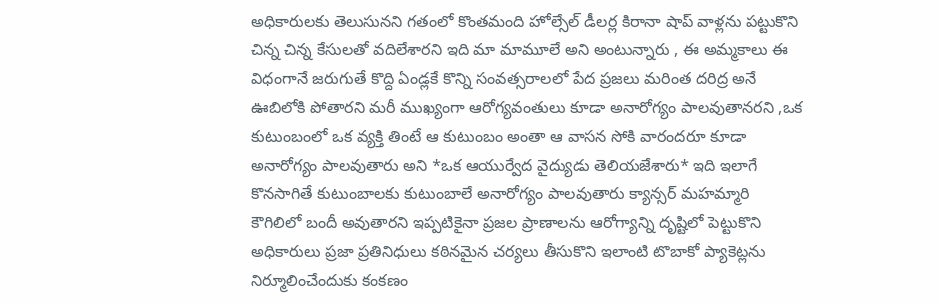అధికారులకు తెలుసునని గతంలో కొంతమంది హోల్సేల్ డీలర్ల కిరానా షాప్ వాళ్లను పట్టుకొని చిన్న చిన్న కేసులతో వదిలేశారని ఇది మా మామూలే అని అంటున్నారు , ఈ అమ్మకాలు ఈ విధంగానే జరుగుతే కొద్ది ఏండ్లకే కొన్ని సంవత్సరాలలో పేద ప్రజలు మరింత దరిద్ర అనే ఊబిలోకి పోతారని మరీ ముఖ్యంగా ఆరోగ్యవంతులు కూడా అనారోగ్యం పాలవుతానరని ,ఒక కుటుంబంలో ఒక వ్యక్తి తింటే ఆ కుటుంబం అంతా ఆ వాసన సోకి వారందరూ కూడా అనారోగ్యం పాలవుతారు అని *ఒక ఆయుర్వేద వైద్యుడు తెలియజేశారు* ఇది ఇలాగే కొనసాగితే కుటుంబాలకు కుటుంబాలే అనారోగ్యం పాలవుతారు క్యాన్సర్ మహమ్మారి కౌగిలిలో బందీ అవుతారని ఇప్పటికైనా ప్రజల ప్రాణాలను ఆరోగ్యాన్ని దృష్టిలో పెట్టుకొని అధికారులు ప్రజా ప్రతినిధులు కఠినమైన చర్యలు తీసుకొని ఇలాంటి టొబాకో ప్యాకెట్లను నిర్మూలించేందుకు కంకణం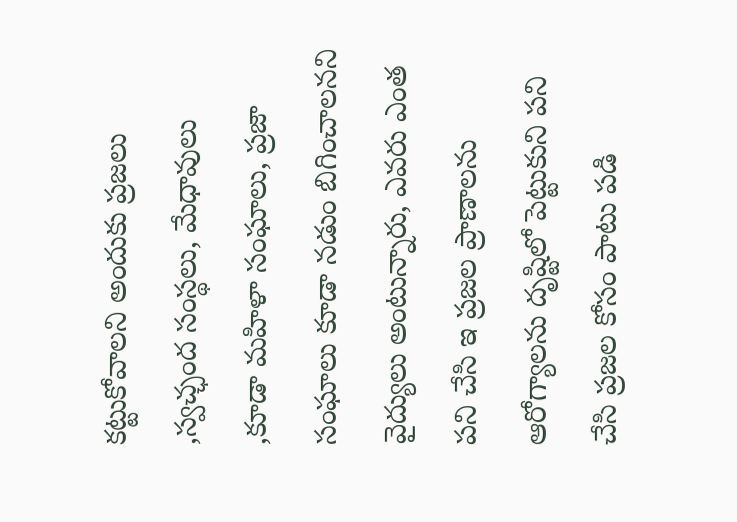కట్టుకోవాలని అందుకు ప్రజలు ,స్వచ్ఛంద సంస్థలు, మేధావులు ,కూడా మహిళా సంఘాలు, ప్రజా సంఘాలు కూడా నడుం బిగించాలనని వైద్యులు అంటున్నారు, ఎవరు ఎంత పని చేసి ఇ ప్రజల ప్రాణాలను ఆరోగ్యాలను దృష్టిలో పెట్టుకుని పని చేసి ప్రజల కోసం పాటు పడి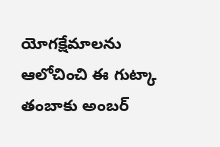యోగక్షేమాలను ఆలోచించి ఈ గుట్కా తంబాకు అంబర్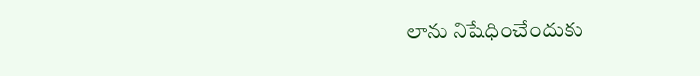లాను నిషేధించేందుకు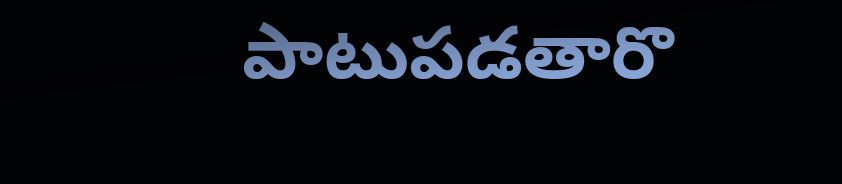పాటుపడతారొ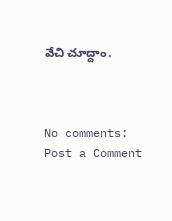వేచి చూద్దాం.



No comments:
Post a Comment